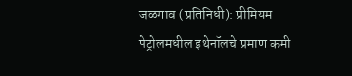जळगाव (प्रतिनिधी): प्रीमियम पेट्रोलमधील इथेनॉलचे प्रमाण कमी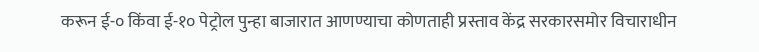करून ई-० किंवा ई-१० पेट्रोल पुन्हा बाजारात आणण्याचा कोणताही प्रस्ताव केंद्र सरकारसमोर विचाराधीन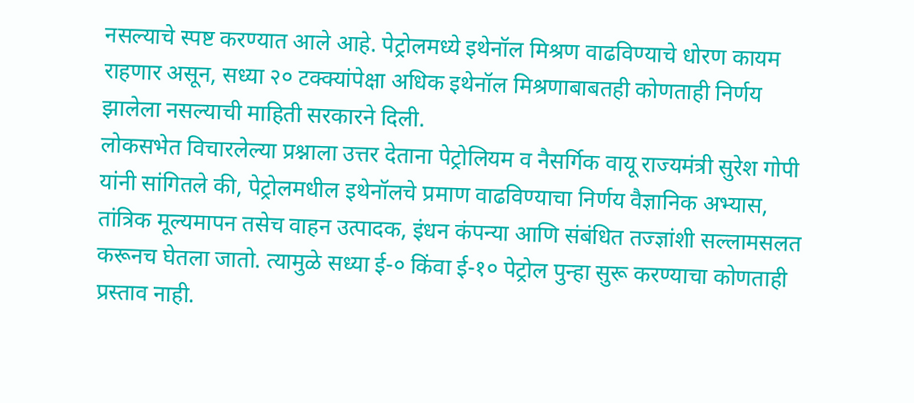नसल्याचे स्पष्ट करण्यात आले आहे. पेट्रोलमध्ये इथेनॉल मिश्रण वाढविण्याचे धोरण कायम राहणार असून, सध्या २० टक्क्यांपेक्षा अधिक इथेनॉल मिश्रणाबाबतही कोणताही निर्णय झालेला नसल्याची माहिती सरकारने दिली.
लोकसभेत विचारलेल्या प्रश्नाला उत्तर देताना पेट्रोलियम व नैसर्गिक वायू राज्यमंत्री सुरेश गोपी यांनी सांगितले की, पेट्रोलमधील इथेनॉलचे प्रमाण वाढविण्याचा निर्णय वैज्ञानिक अभ्यास, तांत्रिक मूल्यमापन तसेच वाहन उत्पादक, इंधन कंपन्या आणि संबंधित तज्ज्ञांशी सल्लामसलत करूनच घेतला जातो. त्यामुळे सध्या ई-० किंवा ई-१० पेट्रोल पुन्हा सुरू करण्याचा कोणताही प्रस्ताव नाही.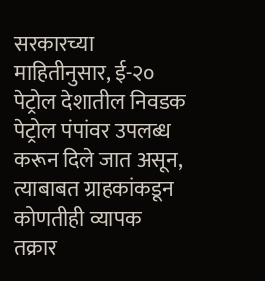सरकारच्या माहितीनुसार, ई-२० पेट्रोल देशातील निवडक पेट्रोल पंपांवर उपलब्ध करून दिले जात असून, त्याबाबत ग्राहकांकडून कोणतीही व्यापक तक्रार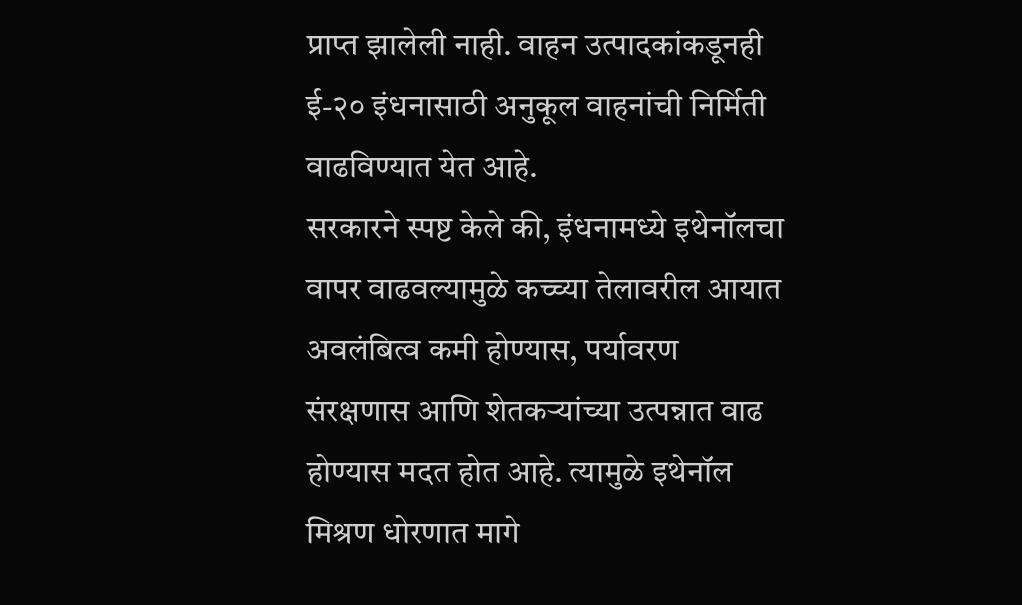प्राप्त झालेली नाही. वाहन उत्पादकांकडूनही ई-२० इंधनासाठी अनुकूल वाहनांची निर्मिती वाढविण्यात येत आहे.
सरकारने स्पष्ट केले की, इंधनामध्ये इथेनॉलचा वापर वाढवल्यामुळे कच्च्या तेलावरील आयात अवलंबित्व कमी होण्यास, पर्यावरण संरक्षणास आणि शेतकऱ्यांच्या उत्पन्नात वाढ होण्यास मदत होत आहे. त्यामुळे इथेनॉल मिश्रण धोरणात मागे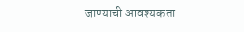जाण्याची आवश्यकता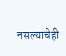नसल्याचेही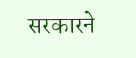सरकारने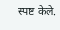स्पष्ट केले.